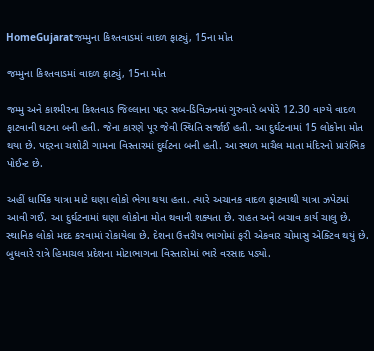HomeGujaratજમ્મુના કિશ્તવાડમાં વાદળ ફાટ્યું, 15ના મોત

જમ્મુના કિશ્તવાડમાં વાદળ ફાટ્યું, 15ના મોત

જમ્મુ અને કાશ્મીરના કિશ્તવાડ જિલ્લાના પદ્દર સબ-ડિવિઝનમાં ગુરુવારે બપોરે 12.30 વાગ્યે વાદળ ફાટવાની ઘટના બની હતી. જેના કારણે પૂર જેવી સ્થિતિ સર્જાઈ હતી. આ દુર્ઘટનામાં 15 લોકોના મોત થયા છે. પદ્દરના ચશોટી ગામના વિસ્તારમાં દુર્ઘટના બની હતી. આ સ્થળ માચૈલ માતા મંદિરનો પ્રારંભિક પોઈન્ટ છે.

અહીં ધાર્મિક યાત્રા માટે ઘણા લોકો ભેગા થયા હતા. ત્યારે અચાનક વાદળ ફાટવાથી યાત્રા ઝપેટમાં આવી ગઈ. આ દુર્ઘટનામાં ઘણા લોકોના મોત થવાની શક્યતા છે. રાહત અને બચાવ કાર્ય ચાલુ છે. સ્થાનિક લોકો મદદ કરવામાં રોકાયેલા છે. દેશના ઉત્તરીય ભાગોમાં ફરી એકવાર ચોમાસુ એક્ટિવ થયું છે. બુધવારે રાત્રે હિમાચલ પ્રદેશના મોટાભાગના વિસ્તારોમાં ભારે વરસાદ પડ્યો.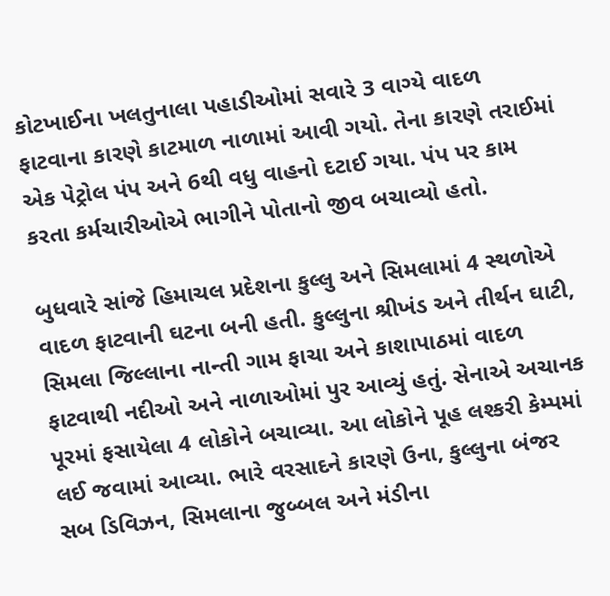કોટખાઈના ખલતુનાલા પહાડીઓમાં સવારે 3 વાગ્યે વાદળ ફાટવાના કારણે કાટમાળ નાળામાં આવી ગયો. તેના કારણે તરાઈમાં એક પેટ્રોલ પંપ અને 6થી વધુ વાહનો દટાઈ ગયા. પંપ પર કામ કરતા કર્મચારીઓએ ભાગીને પોતાનો જીવ બચાવ્યો હતો.

બુધવારે સાંજે હિમાચલ પ્રદેશના કુલ્લુ અને સિમલામાં 4 સ્થળોએ વાદળ ફાટવાની ઘટના બની હતી. કુલ્લુના શ્રીખંડ અને તીર્થન ઘાટી, સિમલા જિલ્લાના નાન્તી ગામ ફાચા અને કાશાપાઠમાં વાદળ ફાટવાથી નદીઓ અને નાળાઓમાં પુર આવ્યું હતું. સેનાએ અચાનક પૂરમાં ફસાયેલા 4 લોકોને બચાવ્યા. આ લોકોને પૂહ લશ્કરી કેમ્પમાં લઈ જવામાં આવ્યા. ભારે વરસાદને કારણે ઉના, કુલ્લુના બંજર સબ ડિવિઝન, સિમલાના જુબ્બલ અને મંડીના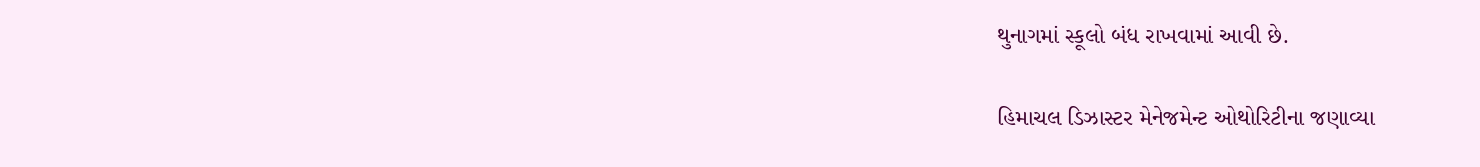થુનાગમાં સ્કૂલો બંધ રાખવામાં આવી છે.

હિમાચલ ડિઝાસ્ટર મેનેજમેન્ટ ઓથોરિટીના જણાવ્યા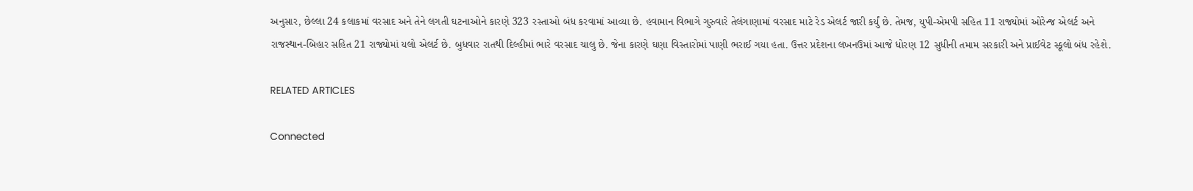અનુસાર, છેલ્લા 24 કલાકમાં વરસાદ અને તેને લગતી ઘટનાઓને કારણે 323 રસ્તાઓ બંધ કરવામાં આવ્યા છે. હવામાન વિભાગે ગુરુવારે તેલંગાણામાં વરસાદ માટે રેડ એલર્ટ જારી કર્યું છે. તેમજ, યુપી-એમપી સહિત 11 રાજ્યોમાં ઓરેન્જ એલર્ટ અને રાજસ્થાન-બિહાર સહિત 21 રાજ્યોમાં યલો એલર્ટ છે. બુધવાર રાતથી દિલ્હીમાં ભારે વરસાદ ચાલુ છે. જેના કારણે ઘણા વિસ્તારોમાં પાણી ભરાઈ ગયા હતા. ઉત્તર પ્રદેશના લખનઉમાં આજે ધોરણ 12 સુધીની તમામ સરકારી અને પ્રાઈવેટ સ્કૂલો બંધ રહેશે.

RELATED ARTICLES

Connected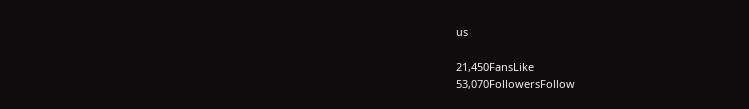us

21,450FansLike
53,070FollowersFollow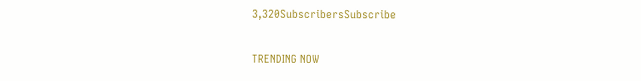3,320SubscribersSubscribe

TRENDING NOW